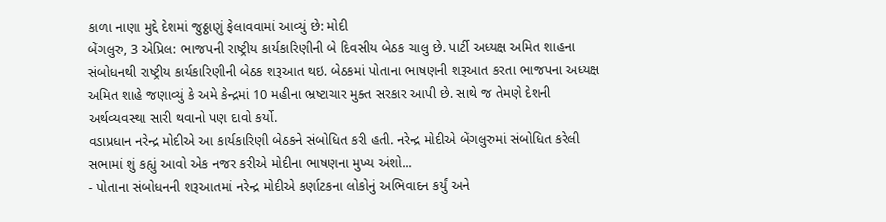કાળા નાણા મુદ્દે દેશમાં જુઠ્ઠાણું ફેલાવવામાં આવ્યું છે: મોદી
બેંગલુરુ, 3 એપ્રિલ: ભાજપની રાષ્ટ્રીય કાર્યકારિણીની બે દિવસીય બેઠક ચાલુ છે. પાર્ટી અધ્યક્ષ અમિત શાહના સંબોધનથી રાષ્ટ્રીય કાર્યકારિણીની બેઠક શરૂઆત થઇ. બેઠકમાં પોતાના ભાષણની શરૂઆત કરતા ભાજપના અધ્યક્ષ અમિત શાહે જણાવ્યું કે અમે કેન્દ્રમાં 10 મહીના ભ્રષ્ટાચાર મુક્ત સરકાર આપી છે. સાથે જ તેમણે દેશની અર્થવ્યવસ્થા સારી થવાનો પણ દાવો કર્યો.
વડાપ્રધાન નરેન્દ્ર મોદીએ આ કાર્યકારિણી બેઠકને સંબોધિત કરી હતી. નરેન્દ્ર મોદીએ બેંગલુરુમાં સંબોધિત કરેલી સભામાં શું કહ્યું આવો એક નજર કરીએ મોદીના ભાષણના મુખ્ય અંશો...
- પોતાના સંબોધનની શરૂઆતમાં નરેન્દ્ર મોદીએ કર્ણાટકના લોકોનું અભિવાદન કર્યું અને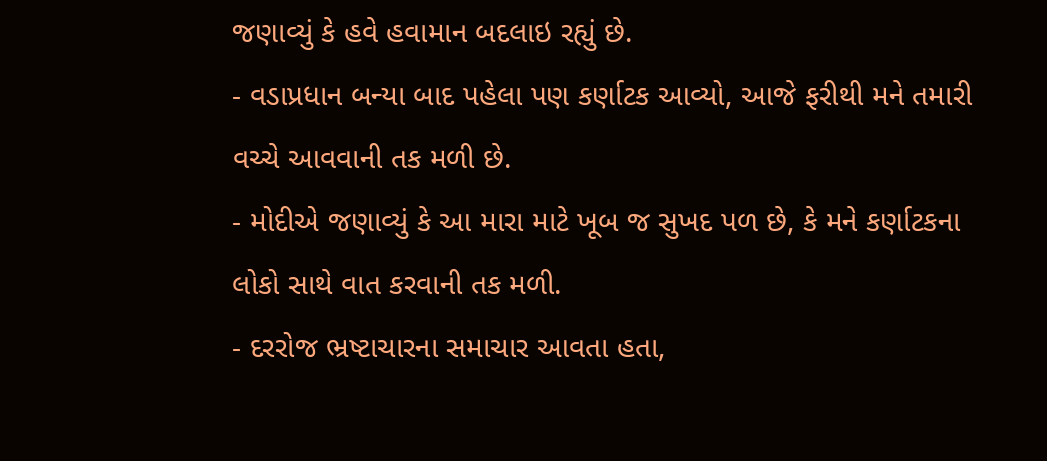જણાવ્યું કે હવે હવામાન બદલાઇ રહ્યું છે.
- વડાપ્રધાન બન્યા બાદ પહેલા પણ કર્ણાટક આવ્યો, આજે ફરીથી મને તમારી વચ્ચે આવવાની તક મળી છે.
- મોદીએ જણાવ્યું કે આ મારા માટે ખૂબ જ સુખદ પળ છે, કે મને કર્ણાટકના લોકો સાથે વાત કરવાની તક મળી.
- દરરોજ ભ્રષ્ટાચારના સમાચાર આવતા હતા,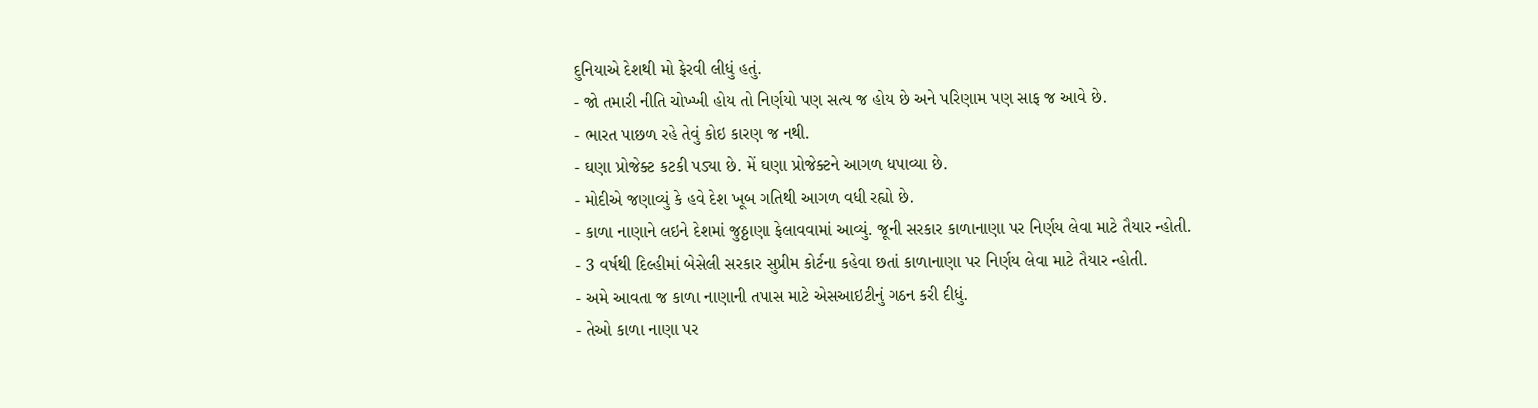દુનિયાએ દેશથી મો ફેરવી લીધું હતું.
- જો તમારી નીતિ ચોખ્ખી હોય તો નિર્ણયો પણ સત્ય જ હોય છે અને પરિણામ પણ સાફ જ આવે છે.
- ભારત પાછળ રહે તેવું કોઇ કારણ જ નથી.
- ઘણા પ્રોજેક્ટ કટકી પડ્યા છે. મેં ઘણા પ્રોજેક્ટને આગળ ધપાવ્યા છે.
- મોદીએ જણાવ્યું કે હવે દેશ ખૂબ ગતિથી આગળ વધી રહ્યો છે.
- કાળા નાણાને લઇને દેશમાં જુઠ્ઠાણા ફેલાવવામાં આવ્યું. જૂની સરકાર કાળાનાણા પર નિર્ણય લેવા માટે તૈયાર ન્હોતી.
- 3 વર્ષથી દિલ્હીમાં બેસેલી સરકાર સુપ્રીમ કોર્ટના કહેવા છતાં કાળાનાણા પર નિર્ણય લેવા માટે તૈયાર ન્હોતી.
- અમે આવતા જ કાળા નાણાની તપાસ માટે એસઆઇટીનું ગઠન કરી દીધું.
- તેઓ કાળા નાણા પર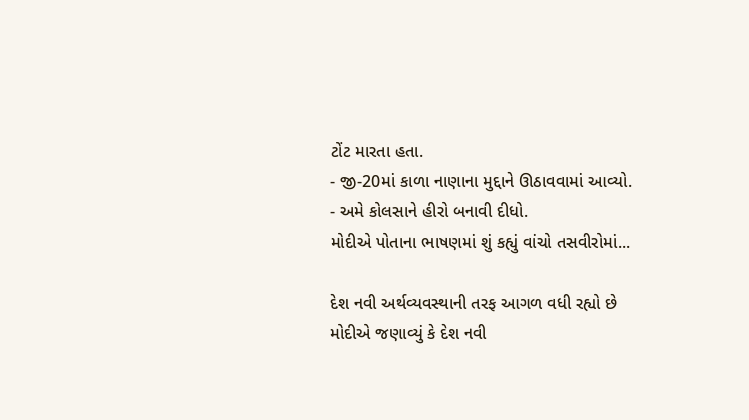ટોંટ મારતા હતા.
- જી-20માં કાળા નાણાના મુદ્દાને ઊઠાવવામાં આવ્યો.
- અમે કોલસાને હીરો બનાવી દીધો.
મોદીએ પોતાના ભાષણમાં શું કહ્યું વાંચો તસવીરોમાં...

દેશ નવી અર્થવ્યવસ્થાની તરફ આગળ વધી રહ્યો છે
મોદીએ જણાવ્યું કે દેશ નવી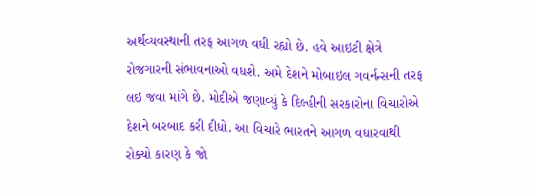અર્થવ્યવસ્થાની તરફ આગળ વધી રહ્યો છે. હવે આઇટી ક્ષેત્રે રોજગારની સંભાવનાઓ વધશે. અમે દેશને મોબાઇલ ગવર્નન્સની તરફ લઇ જવા માંગે છે. મોદીએ જણાવ્યું કે દિલ્હીની સરકારોના વિચારોએ દેશને બરબાદ કરી દીધો. આ વિચારે ભારતને આગળ વધારવાથી રોક્યો કારણ કે જો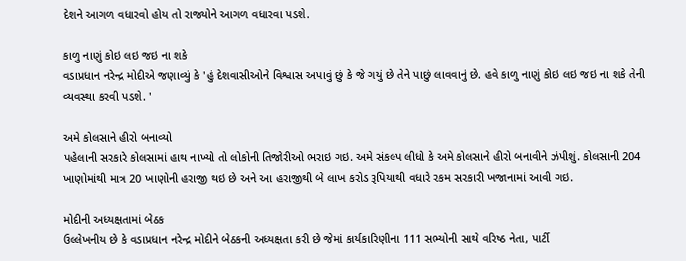દેશને આગળ વધારવો હોય તો રાજ્યોને આગળ વધારવા પડશે.

કાળુ નાણું કોઇ લઇ જઇ ના શકે
વડાપ્રધાન નરેન્દ્ર મોદીએ જણાવ્યું કે 'હું દેશવાસીઓને વિશ્વાસ અપાવું છું કે જે ગયું છે તેને પાછું લાવવાનું છે. હવે કાળુ નાણું કોઇ લઇ જઇ ના શકે તેની વ્યવસ્થા કરવી પડશે. '

અમે કોલસાને હીરો બનાવ્યો
પહેલાની સરકારે કોલસામાં હાથ નાખ્યો તો લોકોની તિજોરીઓ ભરાઇ ગઇ. અમે સંકલ્પ લીધો કે અમે કોલસાને હીરો બનાવીને ઝંપીશું. કોલસાની 204 ખાણોમાંથી માત્ર 20 ખાણોની હરાજી થઇ છે અને આ હરાજીથી બે લાખ કરોડ રૂપિયાથી વધારે રકમ સરકારી ખજાનામાં આવી ગઇ.

મોદીની અધ્યક્ષતામાં બેઠક
ઉલ્લેખનીય છે કે વડાપ્રધાન નરેન્દ્ર મોદીને બેઠકની અધ્યક્ષતા કરી છે જેમાં કાર્યકારિણીના 111 સભ્યોની સાથે વરિષ્ઠ નેતા, પાર્ટી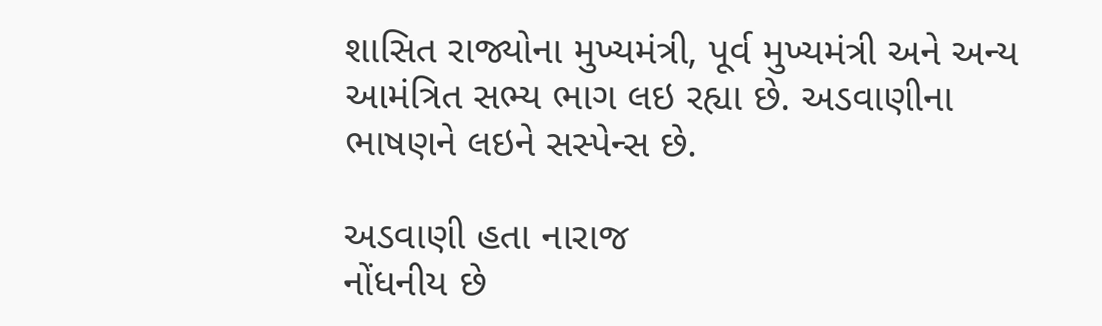શાસિત રાજ્યોના મુખ્યમંત્રી, પૂર્વ મુખ્યમંત્રી અને અન્ય આમંત્રિત સભ્ય ભાગ લઇ રહ્યા છે. અડવાણીના ભાષણને લઇને સસ્પેન્સ છે.

અડવાણી હતા નારાજ
નોંધનીય છે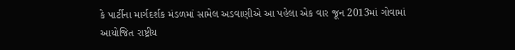કે પાર્ટીના માર્ગદર્શક મંડળમાં સામેલ અડવાણીએ આ પહેલા એક વાર જૂન 2013માં ગોવામાં આયોજિત રાષ્ટ્રીય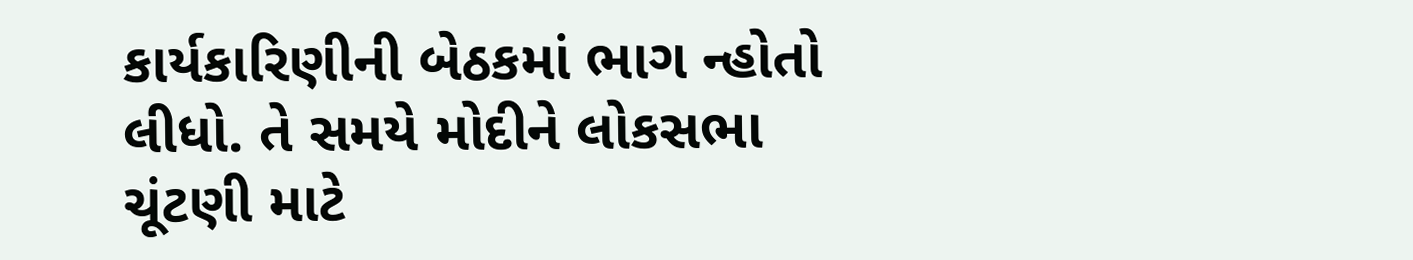કાર્યકારિણીની બેઠકમાં ભાગ ન્હોતો લીધો. તે સમયે મોદીને લોકસભા ચૂંટણી માટે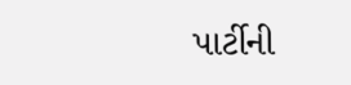પાર્ટીની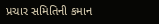પ્રચાર સમિતિની કમાન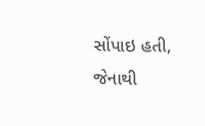સોંપાઇ હતી, જેનાથી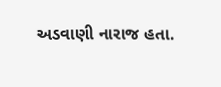અડવાણી નારાજ હતા.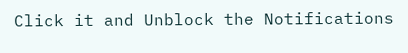Click it and Unblock the Notifications